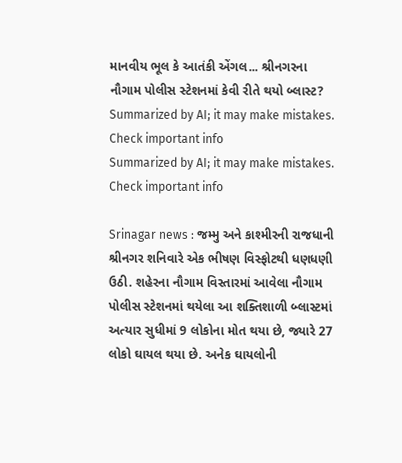માનવીય ભૂલ કે આતંકી એંગલ... શ્રીનગરના નૌગામ પોલીસ સ્ટેશનમાં કેવી રીતે થયો બ્લાસ્ટ?
Summarized by AI; it may make mistakes. Check important info
Summarized by AI; it may make mistakes. Check important info

Srinagar news : જમ્મુ અને કાશ્મીરની રાજધાની શ્રીનગર શનિવારે એક ભીષણ વિસ્ફોટથી ધણધણી ઉઠી. શહેરના નૌગામ વિસ્તારમાં આવેલા નૌગામ પોલીસ સ્ટેશનમાં થયેલા આ શક્તિશાળી બ્લાસ્ટમાં અત્યાર સુધીમાં 9 લોકોના મોત થયા છે, જ્યારે 27 લોકો ઘાયલ થયા છે. અનેક ઘાયલોની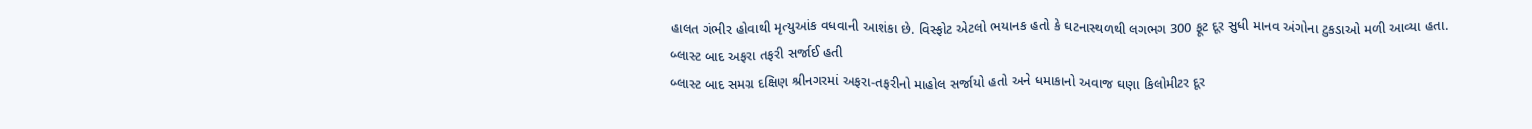હાલત ગંભીર હોવાથી મૃત્યુઆંક વધવાની આશંકા છે. વિસ્ફોટ એટલો ભયાનક હતો કે ઘટનાસ્થળથી લગભગ 300 ફૂટ દૂર સુધી માનવ અંગોના ટુકડાઓ મળી આવ્યા હતા.
બ્લાસ્ટ બાદ અફરા તફરી સર્જાઈ હતી
બ્લાસ્ટ બાદ સમગ્ર દક્ષિણ શ્રીનગરમાં અફરા-તફરીનો માહોલ સર્જાયો હતો અને ધમાકાનો અવાજ ઘણા કિલોમીટર દૂર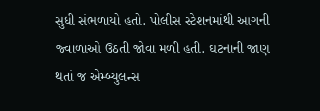સુધી સંભળાયો હતો. પોલીસ સ્ટેશનમાંથી આગની જ્વાળાઓ ઉઠતી જોવા મળી હતી. ઘટનાની જાણ થતાં જ એમ્બ્યુલન્સ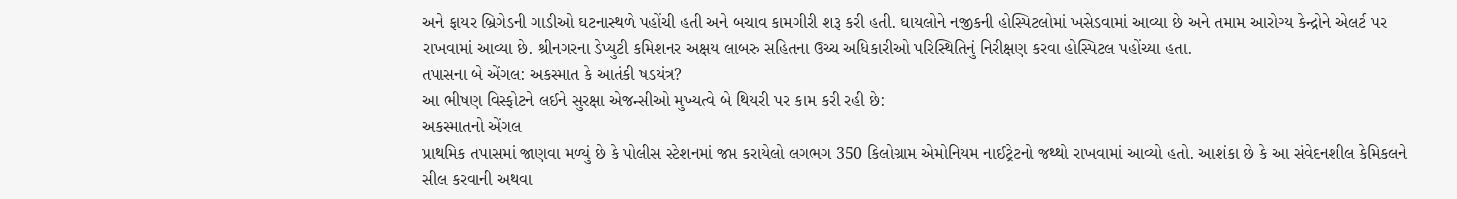અને ફાયર બ્રિગેડની ગાડીઓ ઘટનાસ્થળે પહોંચી હતી અને બચાવ કામગીરી શરૂ કરી હતી. ઘાયલોને નજીકની હોસ્પિટલોમાં ખસેડવામાં આવ્યા છે અને તમામ આરોગ્ય કેન્દ્રોને એલર્ટ પર રાખવામાં આવ્યા છે. શ્રીનગરના ડેપ્યુટી કમિશનર અક્ષય લાબરુ સહિતના ઉચ્ચ અધિકારીઓ પરિસ્થિતિનું નિરીક્ષણ કરવા હોસ્પિટલ પહોંચ્યા હતા.
તપાસના બે એંગલ: અકસ્માત કે આતંકી ષડયંત્ર?
આ ભીષણ વિસ્ફોટને લઈને સુરક્ષા એજન્સીઓ મુખ્યત્વે બે થિયરી પર કામ કરી રહી છે:
અકસ્માતનો એંગલ
પ્રાથમિક તપાસમાં જાણવા મળ્યું છે કે પોલીસ સ્ટેશનમાં જપ્ત કરાયેલો લગભગ 350 કિલોગ્રામ એમોનિયમ નાઈટ્રેટનો જથ્થો રાખવામાં આવ્યો હતો. આશંકા છે કે આ સંવેદનશીલ કેમિકલને સીલ કરવાની અથવા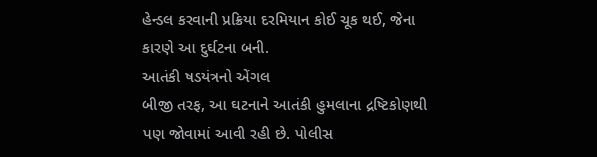હેન્ડલ કરવાની પ્રક્રિયા દરમિયાન કોઈ ચૂક થઈ, જેના કારણે આ દુર્ઘટના બની.
આતંકી ષડયંત્રનો એંગલ
બીજી તરફ, આ ઘટનાને આતંકી હુમલાના દ્રષ્ટિકોણથી પણ જોવામાં આવી રહી છે. પોલીસ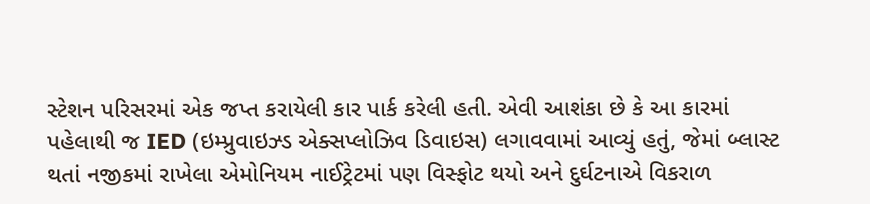સ્ટેશન પરિસરમાં એક જપ્ત કરાયેલી કાર પાર્ક કરેલી હતી. એવી આશંકા છે કે આ કારમાં પહેલાથી જ IED (ઇમ્પ્રુવાઇઝ્ડ એક્સપ્લોઝિવ ડિવાઇસ) લગાવવામાં આવ્યું હતું, જેમાં બ્લાસ્ટ થતાં નજીકમાં રાખેલા એમોનિયમ નાઈટ્રેટમાં પણ વિસ્ફોટ થયો અને દુર્ઘટનાએ વિકરાળ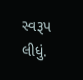સ્વરૂપ લીધું.